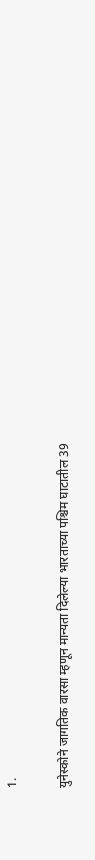1.

युनेस्कोने जागतिक वारसा म्हणून मान्यता दिलेल्या भारताच्या पश्चिम घाटातील 39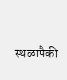स्थळापैकी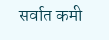सर्वात कमी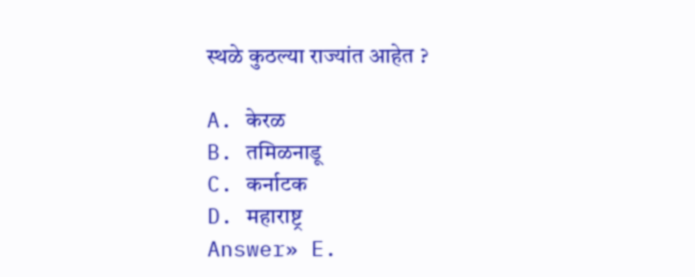स्थळे कुठल्या राज्यांत आहेत ?

A. केरळ
B. तमिळनाडू
C. कर्नाटक
D. महाराष्ट्र
Answer» E.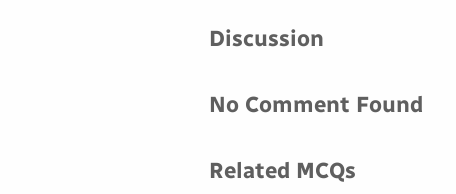Discussion

No Comment Found

Related MCQs